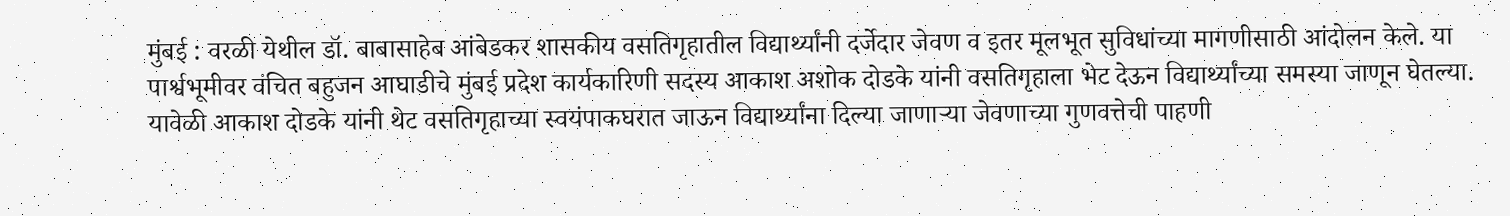मुंबई : वरळी येथील डॉ. बाबासाहेब आंबेडकर शासकीय वसतिगृहातील विद्यार्थ्यांनी दर्जेदार जेवण व इतर मूलभूत सुविधांच्या मागणीसाठी आंदोलन केले. या पार्श्वभूमीवर वंचित बहुजन आघाडीचे मुंबई प्रदेश कार्यकारिणी सदस्य आकाश अशोक दोडके यांनी वसतिगृहाला भेट देऊन विद्यार्थ्यांच्या समस्या जाणून घेतल्या.
यावेळी आकाश दोडके यांनी थेट वसतिगृहाच्या स्वयंपाकघरात जाऊन विद्यार्थ्यांना दिल्या जाणाऱ्या जेवणाच्या गुणवत्तेची पाहणी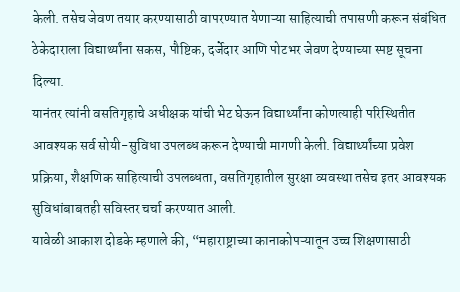केली. तसेच जेवण तयार करण्यासाठी वापरण्यात येणाऱ्या साहित्याची तपासणी करून संबंधित ठेकेदाराला विद्यार्थ्यांना सकस, पौष्टिक, दर्जेदार आणि पोटभर जेवण देण्याच्या स्पष्ट सूचना दिल्या.
यानंतर त्यांनी वसतिगृहाचे अधीक्षक यांची भेट घेऊन विद्यार्थ्यांना कोणत्याही परिस्थितीत आवश्यक सर्व सोयी-सुविधा उपलब्ध करून देण्याची मागणी केली. विद्यार्थ्यांच्या प्रवेश प्रक्रिया, शैक्षणिक साहित्याची उपलब्धता, वसतिगृहातील सुरक्षा व्यवस्था तसेच इतर आवश्यक सुविधांबाबतही सविस्तर चर्चा करण्यात आली.
यावेळी आकाश दोडके म्हणाले की, “महाराष्ट्राच्या कानाकोपऱ्यातून उच्च शिक्षणासाठी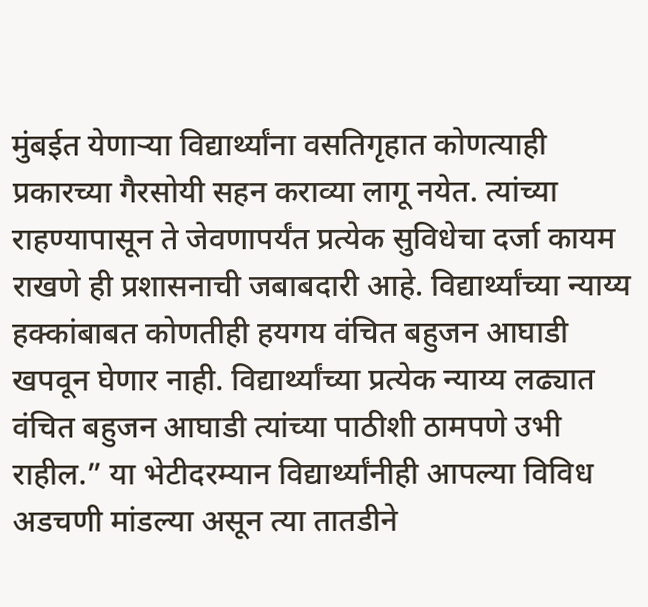मुंबईत येणाऱ्या विद्यार्थ्यांना वसतिगृहात कोणत्याही प्रकारच्या गैरसोयी सहन कराव्या लागू नयेत. त्यांच्या राहण्यापासून ते जेवणापर्यंत प्रत्येक सुविधेचा दर्जा कायम राखणे ही प्रशासनाची जबाबदारी आहे. विद्यार्थ्यांच्या न्याय्य हक्कांबाबत कोणतीही हयगय वंचित बहुजन आघाडी खपवून घेणार नाही. विद्यार्थ्यांच्या प्रत्येक न्याय्य लढ्यात वंचित बहुजन आघाडी त्यांच्या पाठीशी ठामपणे उभी राहील.” या भेटीदरम्यान विद्यार्थ्यांनीही आपल्या विविध अडचणी मांडल्या असून त्या तातडीने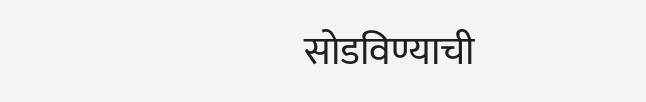सोडविण्याची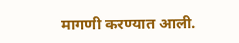मागणी करण्यात आली.